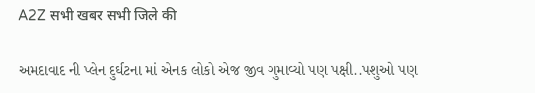A2Z सभी खबर सभी जिले की

અમદાવાદ ની પ્લેન દુર્ઘટના માં એનક લોકો એજ જીવ ગુમાવ્યો પણ પક્ષી..પશુઓ પણ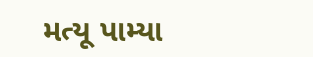મત્યૂ પામ્યા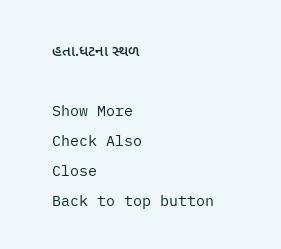હતા.ધટના સ્થળ

Show More
Check Also
Close
Back to top button